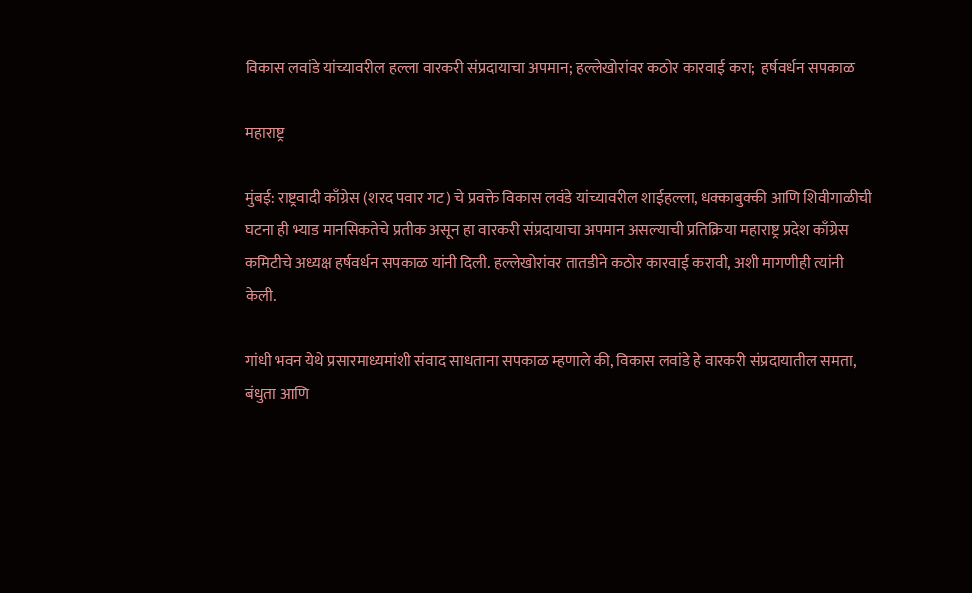विकास लवांडे यांच्यावरील हल्ला वारकरी संप्रदायाचा अपमान; हल्लेखोरांवर कठोर कारवाई करा;  हर्षवर्धन सपकाळ

महाराष्ट्र

मुंबई: राष्ट्रवादी काँग्रेस (शरद पवार गट) चे प्रवक्ते विकास लवंडे यांच्यावरील शाईहल्ला, धक्काबुक्की आणि शिवीगाळीची घटना ही भ्याड मानसिकतेचे प्रतीक असून हा वारकरी संप्रदायाचा अपमान असल्याची प्रतिक्रिया महाराष्ट्र प्रदेश काँग्रेस कमिटीचे अध्यक्ष हर्षवर्धन सपकाळ यांनी दिली. हल्लेखोरांवर तातडीने कठोर कारवाई करावी, अशी मागणीही त्यांनी केली.

गांधी भवन येथे प्रसारमाध्यमांशी संवाद साधताना सपकाळ म्हणाले की, विकास लवांडे हे वारकरी संप्रदायातील समता, बंधुता आणि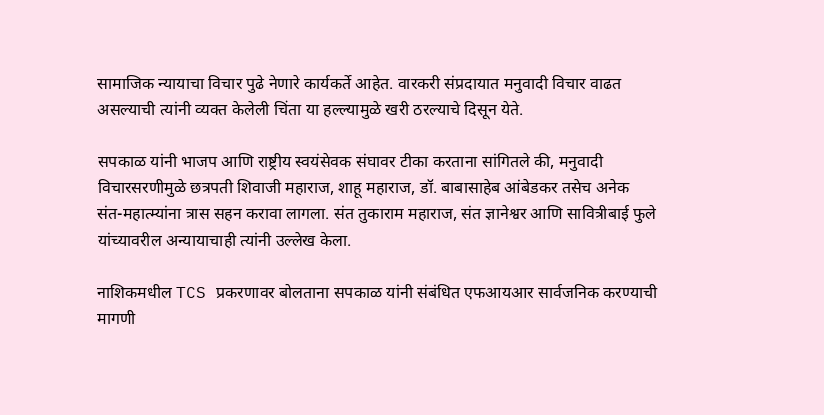सामाजिक न्यायाचा विचार पुढे नेणारे कार्यकर्ते आहेत. वारकरी संप्रदायात मनुवादी विचार वाढत असल्याची त्यांनी व्यक्त केलेली चिंता या हल्ल्यामुळे खरी ठरल्याचे दिसून येते.

सपकाळ यांनी भाजप आणि राष्ट्रीय स्वयंसेवक संघावर टीका करताना सांगितले की, मनुवादी विचारसरणीमुळे छत्रपती शिवाजी महाराज, शाहू महाराज, डॉ. बाबासाहेब आंबेडकर तसेच अनेक संत-महात्म्यांना त्रास सहन करावा लागला. संत तुकाराम महाराज, संत ज्ञानेश्वर आणि सावित्रीबाई फुले यांच्यावरील अन्यायाचाही त्यांनी उल्लेख केला.

नाशिकमधील TCS प्रकरणावर बोलताना सपकाळ यांनी संबंधित एफआयआर सार्वजनिक करण्याची मागणी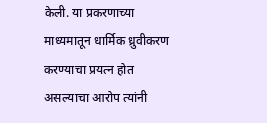केली. या प्रकरणाच्या माध्यमातून धार्मिक ध्रुवीकरण करण्याचा प्रयत्न होत असल्याचा आरोप त्यांनी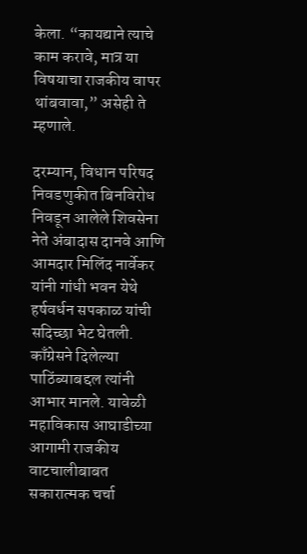केला. “कायद्याने त्याचे काम करावे, मात्र या विषयाचा राजकीय वापर थांबवावा,” असेही ते म्हणाले.

दरम्यान, विधान परिषद निवडणुकीत बिनविरोध निवडून आलेले शिवसेना नेते अंबादास दानवे आणि आमदार मिलिंद नार्वेकर यांनी गांधी भवन येथे हर्षवर्धन सपकाळ यांची सदिच्छा भेट घेतली. काँग्रेसने दिलेल्या पाठिंब्याबद्दल त्यांनी आभार मानले. यावेळी महाविकास आघाडीच्या आगामी राजकीय वाटचालीबाबत सकारात्मक चर्चा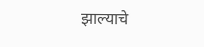झाल्याचे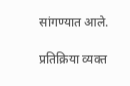सांगण्यात आले.

प्रतिक्रिया व्यक्त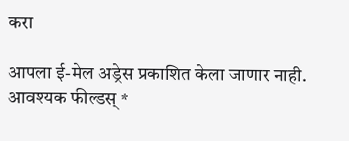करा

आपला ई-मेल अड्रेस प्रकाशित केला जाणार नाही. आवश्यक फील्डस् *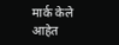मार्क केले आहेत